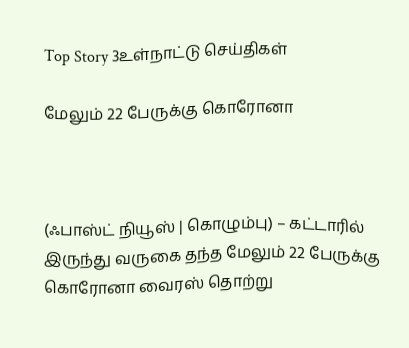Top Story 3உள்நாட்டு செய்திகள்

மேலும் 22 பேருக்கு கொரோனா



(ஃபாஸ்ட் நியூஸ் | கொழும்பு) – கட்டாரில் இருந்து வருகை தந்த மேலும் 22 பேருக்கு கொரோனா வைரஸ் தொற்று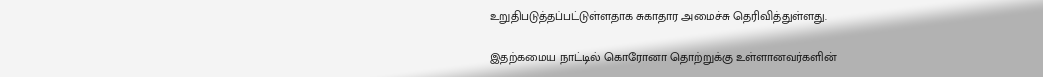உறுதிபடுத்தப்பட்டுள்ளதாக சுகாதார அமைச்சு தெரிவித்துள்ளது.

இதற்கமைய நாட்டில் கொரோனா தொற்றுக்கு உள்ளானவர்களின்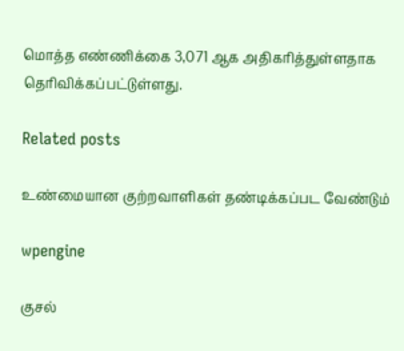மொத்த எண்ணிக்கை 3,071 ஆக அதிகரித்துள்ளதாக தெரிவிக்கப்பட்டுள்ளது.

Related posts

உண்மையான குற்றவாளிகள் தண்டிக்கப்பட வேண்டும்

wpengine

குசல்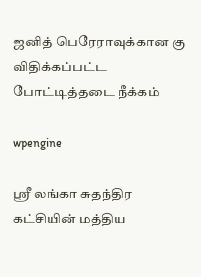ஜனித் பெரேராவுக்கான கு விதிக்கப்பட்ட போட்டித்தடை நீக்கம்

wpengine

ஸ்ரீ லங்கா சுதந்திர கட்சியின் மத்திய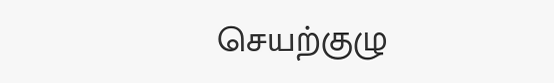செயற்குழு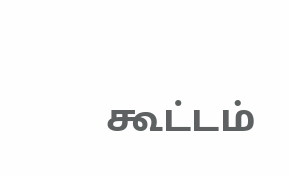கூட்டம்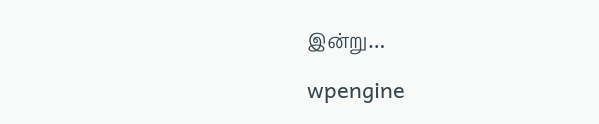இன்று…

wpengine